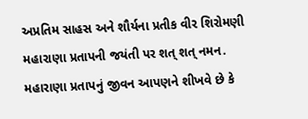અપ્રતિમ સાહસ અને શૌર્યના પ્રતીક વીર શિરોમણી મહારાણા પ્રતાપની જયંતી પર શત્ શત્ નમન.
મહારાણા પ્રતાપનું જીવન આપણને શીખવે છે કે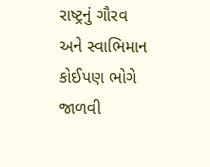રાષ્ટ્રનું ગૌરવ અને સ્વાભિમાન કોઈપણ ભોગે જાળવી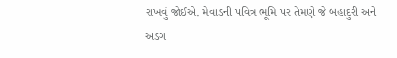રાખવું જોઈએ. મેવાડની પવિત્ર ભૂમિ પર તેમણે જે બહાદુરી અને અડગ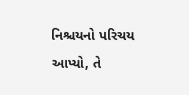નિશ્ચયનો પરિચય આપ્યો, તે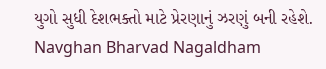યુગો સુધી દેશભક્તો માટે પ્રેરણાનું ઝરણું બની રહેશે.
Navghan Bharvad Nagaldham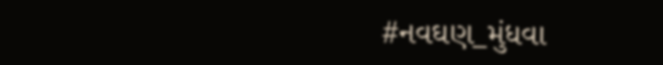#નવઘણ_મુંધવા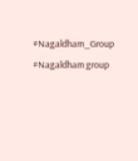#Nagaldham_Group #Nagaldham group